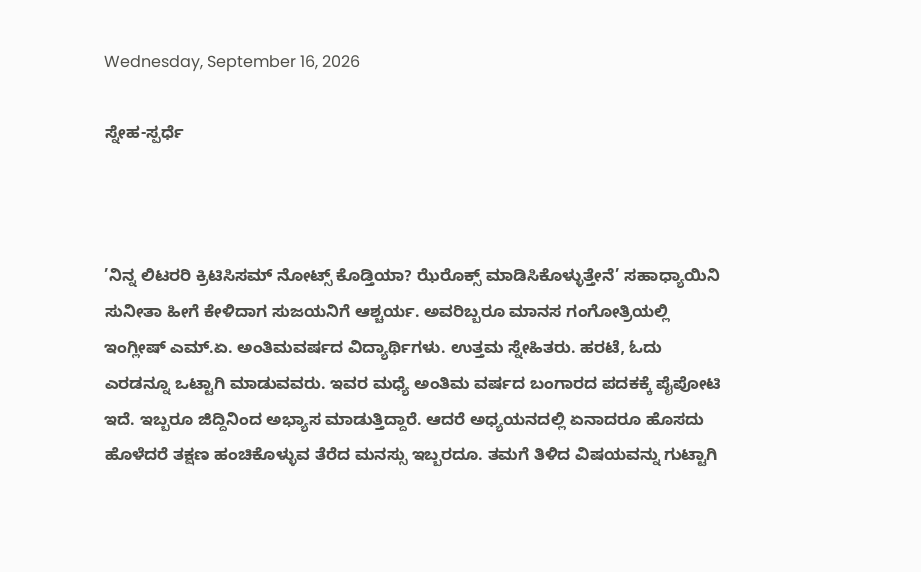Wednesday, September 16, 2026

ಸ್ನೇಹ-ಸ್ಪರ್ಧೆ



’ನಿನ್ನ ಲಿಟರರಿ ಕ್ರಿಟಿಸಿಸಮ್ ನೋಟ್ಸ್ ಕೊಡ್ತಿಯಾ? ಝೆರೊಕ್ಸ್ ಮಾಡಿಸಿಕೊಳ್ಳುತ್ತೇನೆ’ ಸಹಾಧ್ಯಾಯಿನಿ ಸುನೀತಾ ಹೀಗೆ ಕೇಳಿದಾಗ ಸುಜಯನಿಗೆ ಆಶ್ಚರ್ಯ. ಅವರಿಬ್ಬರೂ ಮಾನಸ ಗಂಗೋತ್ರಿಯಲ್ಲಿ ಇಂಗ್ಲೀಷ್ ಎಮ್.ಏ. ಅಂತಿಮವರ್ಷದ ವಿದ್ಯಾರ್ಥಿಗಳು. ಉತ್ತಮ ಸ್ನೇಹಿತರು. ಹರಟೆ, ಓದು ಎರಡನ್ನೂ ಒಟ್ಟಾಗಿ ಮಾಡುವವರು. ಇವರ ಮಧ್ಯೆ ಅಂತಿಮ ವರ್ಷದ ಬಂಗಾರದ ಪದಕಕ್ಕೆ ಪೈಪೋಟಿ ಇದೆ. ಇಬ್ಬರೂ ಜಿದ್ದಿನಿಂದ ಅಭ್ಯಾಸ ಮಾಡುತ್ತಿದ್ದಾರೆ. ಆದರೆ ಅಧ್ಯಯನದಲ್ಲಿ ಏನಾದರೂ ಹೊಸದು ಹೊಳೆದರೆ ತಕ್ಷಣ ಹಂಚಿಕೊಳ್ಳುವ ತೆರೆದ ಮನಸ್ಸು ಇಬ್ಬರದೂ. ತಮಗೆ ತಿಳಿದ ವಿಷಯವನ್ನು ಗುಟ್ಟಾಗಿ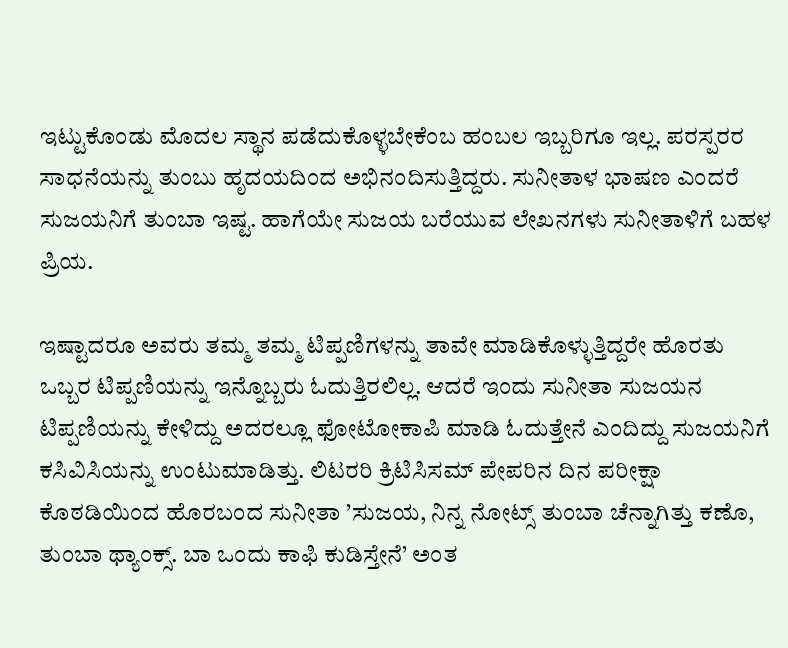ಇಟ್ಟುಕೊಂಡು ಮೊದಲ ಸ್ಥಾನ ಪಡೆದುಕೊಳ್ಳಬೇಕೆಂಬ ಹಂಬಲ ಇಬ್ಬರಿಗೂ ಇಲ್ಲ. ಪರಸ್ಪರರ ಸಾಧನೆಯನ್ನು ತುಂಬು ಹೃದಯದಿಂದ ಅಭಿನಂದಿಸುತ್ತಿದ್ದರು. ಸುನೀತಾಳ ಭಾಷಣ ಎಂದರೆ ಸುಜಯನಿಗೆ ತುಂಬಾ ಇಷ್ಟ. ಹಾಗೆಯೇ ಸುಜಯ ಬರೆಯುವ ಲೇಖನಗಳು ಸುನೀತಾಳಿಗೆ ಬಹಳ ಪ್ರಿಯ.

ಇಷ್ಟಾದರೂ ಅವರು ತಮ್ಮ ತಮ್ಮ ಟಿಪ್ಪಣಿಗಳನ್ನು ತಾವೇ ಮಾಡಿಕೊಳ್ಳುತ್ತಿದ್ದರೇ ಹೊರತು ಒಬ್ಬರ ಟಿಪ್ಪಣಿಯನ್ನು ಇನ್ನೊಬ್ಬರು ಓದುತ್ತಿರಲಿಲ್ಲ. ಆದರೆ ಇಂದು ಸುನೀತಾ ಸುಜಯನ ಟಿಪ್ಪಣಿಯನ್ನು ಕೇಳಿದ್ದು ಅದರಲ್ಲೂ ಫೋಟೋಕಾಪಿ ಮಾಡಿ ಓದುತ್ತೇನೆ ಎಂದಿದ್ದು ಸುಜಯನಿಗೆ ಕಸಿವಿಸಿಯನ್ನು ಉಂಟುಮಾಡಿತ್ತು. ಲಿಟರರಿ ಕ್ರಿಟಿಸಿಸಮ್ ಪೇಪರಿನ ದಿನ ಪರೀಕ್ಷಾ ಕೊಠಡಿಯಿಂದ ಹೊರಬಂದ ಸುನೀತಾ ’ಸುಜಯ, ನಿನ್ನ ನೋಟ್ಸ್ ತುಂಬಾ ಚೆನ್ನಾಗಿತ್ತು ಕಣೊ, ತುಂಬಾ ಥ್ಯಾಂಕ್ಸ್. ಬಾ ಒಂದು ಕಾಫಿ ಕುಡಿಸ್ತೇನೆ’ ಅಂತ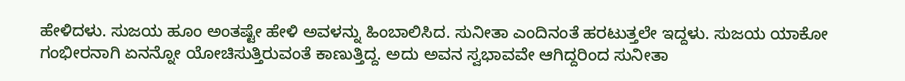ಹೇಳಿದಳು. ಸುಜಯ ಹೂಂ ಅಂತಷ್ಟೇ ಹೇಳಿ ಅವಳನ್ನು ಹಿಂಬಾಲಿಸಿದ. ಸುನೀತಾ ಎಂದಿನಂತೆ ಹರಟುತ್ತಲೇ ಇದ್ದಳು. ಸುಜಯ ಯಾಕೋ ಗಂಭೀರನಾಗಿ ಏನನ್ನೋ ಯೋಚಿಸುತ್ತಿರುವಂತೆ ಕಾಣುತ್ತಿದ್ದ. ಅದು ಅವನ ಸ್ವಭಾವವೇ ಆಗಿದ್ದರಿಂದ ಸುನೀತಾ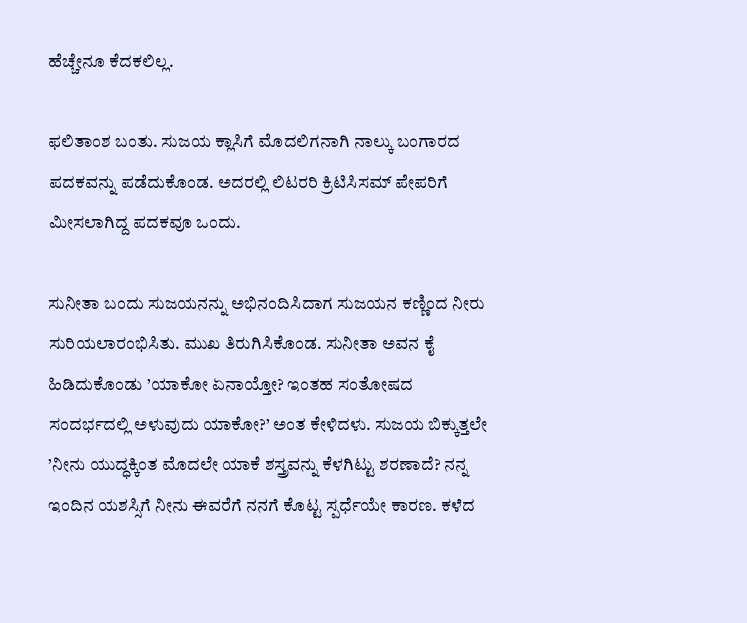ಹೆಚ್ಚೇನೂ ಕೆದಕಲಿಲ್ಲ.

ಫಲಿತಾಂಶ ಬಂತು. ಸುಜಯ ಕ್ಲಾಸಿಗೆ ಮೊದಲಿಗನಾಗಿ ನಾಲ್ಕು ಬಂಗಾರದ ಪದಕವನ್ನು ಪಡೆದುಕೊಂಡ. ಅದರಲ್ಲಿ ಲಿಟರರಿ ಕ್ರಿಟಿಸಿಸಮ್ ಪೇಪರಿಗೆ ಮೀಸಲಾಗಿದ್ದ ಪದಕವೂ ಒಂದು.

ಸುನೀತಾ ಬಂದು ಸುಜಯನನ್ನು ಅಭಿನಂದಿಸಿದಾಗ ಸುಜಯನ ಕಣ್ಣಿಂದ ನೀರು  ಸುರಿಯಲಾರಂಭಿಸಿತು. ಮುಖ ತಿರುಗಿಸಿಕೊಂಡ. ಸುನೀತಾ ಅವನ ಕೈ ಹಿಡಿದುಕೊಂಡು ’ಯಾಕೋ ಏನಾಯ್ತೋ? ಇಂತಹ ಸಂತೋಷದ ಸಂದರ್ಭದಲ್ಲಿ ಅಳುವುದು ಯಾಕೋ?’ ಅಂತ ಕೇಳಿದಳು. ಸುಜಯ ಬಿಕ್ಕುತ್ತಲೇ  ’ನೀನು ಯುದ್ಧಕ್ಕಿಂತ ಮೊದಲೇ ಯಾಕೆ ಶಸ್ತ್ರವನ್ನು ಕೆಳಗಿಟ್ಟು ಶರಣಾದೆ? ನನ್ನ ಇಂದಿನ ಯಶಸ್ಸಿಗೆ ನೀನು ಈವರೆಗೆ ನನಗೆ ಕೊಟ್ಟ ಸ್ಪರ್ಧೆಯೇ ಕಾರಣ. ಕಳೆದ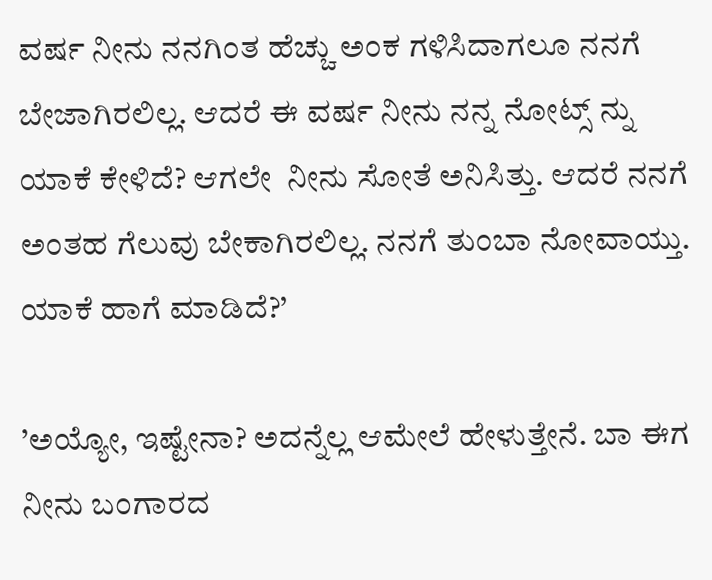ವರ್ಷ ನೀನು ನನಗಿಂತ ಹೆಚ್ಚು ಅಂಕ ಗಳಿಸಿದಾಗಲೂ ನನಗೆ ಬೇಜಾಗಿರಲಿಲ್ಲ. ಆದರೆ ಈ ವರ್ಷ ನೀನು ನನ್ನ ನೋಟ್ಸ್ ನ್ನು ಯಾಕೆ ಕೇಳಿದೆ? ಆಗಲೇ  ನೀನು ಸೋತೆ ಅನಿಸಿತ್ತು. ಆದರೆ ನನಗೆ ಅಂತಹ ಗೆಲುವು ಬೇಕಾಗಿರಲಿಲ್ಲ. ನನಗೆ ತುಂಬಾ ನೋವಾಯ್ತು. ಯಾಕೆ ಹಾಗೆ ಮಾಡಿದೆ?’

’ಅಯ್ಯೋ, ಇಷ್ಟೇನಾ? ಅದನ್ನೆಲ್ಲ ಆಮೇಲೆ ಹೇಳುತ್ತೇನೆ. ಬಾ ಈಗ ನೀನು ಬಂಗಾರದ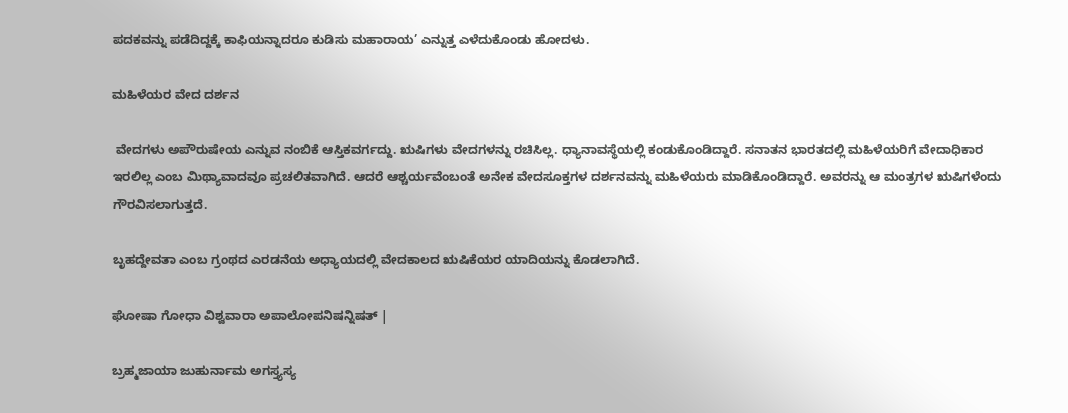ಪದಕವನ್ನು ಪಡೆದಿದ್ದಕ್ಕೆ ಕಾಫಿಯನ್ನಾದರೂ ಕುಡಿಸು ಮಹಾರಾಯ’ ಎನ್ನುತ್ತ ಎಳೆದುಕೊಂಡು ಹೋದಳು.

ಮಹಿಳೆಯರ ವೇದ ದರ್ಶನ

 ವೇದಗಳು ಅಪೌರುಷೇಯ ಎನ್ನುವ ನಂಬಿಕೆ ಆಸ್ತಿಕವರ್ಗದ್ದು. ಋಷಿಗಳು ವೇದಗಳನ್ನು ರಚಿಸಿಲ್ಲ. ಧ್ಯಾನಾವಸ್ಥೆಯಲ್ಲಿ ಕಂಡುಕೊಂಡಿದ್ದಾರೆ. ಸನಾತನ ಭಾರತದಲ್ಲಿ ಮಹಿಳೆಯರಿಗೆ ವೇದಾಧಿಕಾರ ಇರಲಿಲ್ಲ ಎಂಬ ಮಿಥ್ಯಾವಾದವೂ ಪ್ರಚಲಿತವಾಗಿದೆ. ಆದರೆ ಆಶ್ಚರ್ಯವೆಂಬಂತೆ ಅನೇಕ ವೇದಸೂಕ್ತಗಳ ದರ್ಶನವನ್ನು ಮಹಿಳೆಯರು ಮಾಡಿಕೊಂಡಿದ್ದಾರೆ. ಅವರನ್ನು ಆ ಮಂತ್ರಗಳ ಋಷಿಗಳೆಂದು ಗೌರವಿಸಲಾಗುತ್ತದೆ.

ಬೃಹದ್ದೇವತಾ ಎಂಬ ಗ್ರಂಥದ ಎರಡನೆಯ ಅಧ್ಯಾಯದಲ್ಲಿ ವೇದಕಾಲದ ಋಷಿಕೆಯರ ಯಾದಿಯನ್ನು ಕೊಡಲಾಗಿದೆ.

ಘೋಷಾ ಗೋಧಾ ವಿಶ್ವವಾರಾ ಅಪಾಲೋಪನಿಷನ್ನಿಷತ್ |

ಬ್ರಹ್ಮಜಾಯಾ ಜುಹುರ್ನಾಮ ಅಗಸ್ತ್ಯಸ್ಯ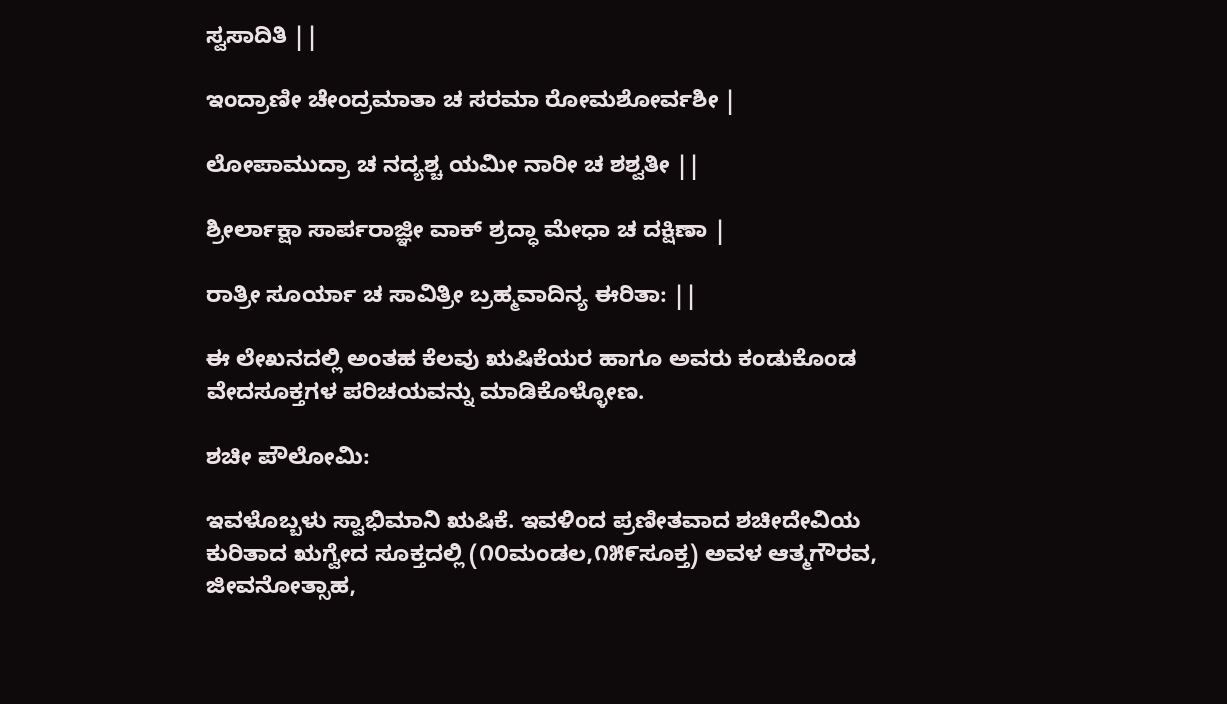ಸ್ವಸಾದಿತಿ ||

ಇಂದ್ರಾಣೀ ಚೇಂದ್ರಮಾತಾ ಚ ಸರಮಾ ರೋಮಶೋರ್ವಶೀ |

ಲೋಪಾಮುದ್ರಾ ಚ ನದ್ಯಶ್ಚ ಯಮೀ ನಾರೀ ಚ ಶಶ್ವತೀ ||

ಶ್ರೀರ್ಲಾಕ್ಷಾ ಸಾರ್ಪರಾಜ್ಞೀ ವಾಕ್ ಶ್ರದ್ಧಾ ಮೇಧಾ ಚ ದಕ್ಷಿಣಾ |

ರಾತ್ರೀ ಸೂರ್ಯಾ ಚ ಸಾವಿತ್ರೀ ಬ್ರಹ್ಮವಾದಿನ್ಯ ಈರಿತಾ: ||

ಈ ಲೇಖನದಲ್ಲಿ ಅಂತಹ ಕೆಲವು ಋಷಿಕೆಯರ ಹಾಗೂ ಅವರು ಕಂಡುಕೊಂಡ ವೇದಸೂಕ್ತಗಳ ಪರಿಚಯವನ್ನು ಮಾಡಿಕೊಳ್ಳೋಣ.

ಶಚೀ ಪೌಲೋಮಿ:

ಇವಳೊಬ್ಬಳು ಸ್ವಾಭಿಮಾನಿ ಋಷಿಕೆ. ಇವಳಿಂದ ಪ್ರಣೀತವಾದ ಶಚೀದೇವಿಯ ಕುರಿತಾದ ಋಗ್ವೇದ ಸೂಕ್ತದಲ್ಲಿ (೧೦ಮಂಡಲ,೧೫೯ಸೂಕ್ತ) ಅವಳ ಆತ್ಮಗೌರವ, ಜೀವನೋತ್ಸಾಹ,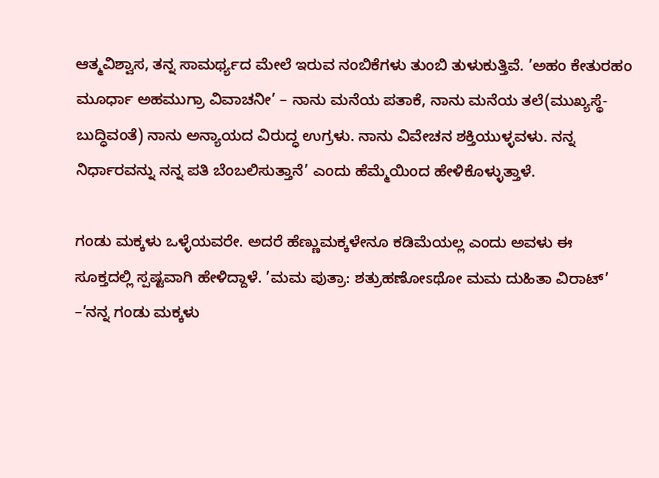ಆತ್ಮವಿಶ್ವಾಸ, ತನ್ನ ಸಾಮರ್ಥ್ಯದ ಮೇಲೆ ಇರುವ ನಂಬಿಕೆಗಳು ತುಂಬಿ ತುಳುಕುತ್ತಿವೆ. ’ಅಹಂ ಕೇತುರಹಂ ಮೂರ್ಧಾ ಅಹಮುಗ್ರಾ ವಿವಾಚನೀ’ – ನಾನು ಮನೆಯ ಪತಾಕೆ, ನಾನು ಮನೆಯ ತಲೆ(ಮುಖ್ಯಸ್ಥೆ-ಬುದ್ಧಿವಂತೆ) ನಾನು ಅನ್ಯಾಯದ ವಿರುದ್ಧ ಉಗ್ರಳು. ನಾನು ವಿವೇಚನ ಶಕ್ತಿಯುಳ್ಳವಳು. ನನ್ನ ನಿರ್ಧಾರವನ್ನು ನನ್ನ ಪತಿ ಬೆಂಬಲಿಸುತ್ತಾನೆ’ ಎಂದು ಹೆಮ್ಮೆಯಿಂದ ಹೇಳಿಕೊಳ್ಳುತ್ತಾಳೆ.

ಗಂಡು ಮಕ್ಕಳು ಒಳ್ಳೆಯವರೇ. ಅದರೆ ಹೆಣ್ಣುಮಕ್ಕಳೇನೂ ಕಡಿಮೆಯಲ್ಲ ಎಂದು ಅವಳು ಈ ಸೂಕ್ತದಲ್ಲಿ ಸ್ಪಷ್ಟವಾಗಿ ಹೇಳಿದ್ದಾಳೆ. ’ಮಮ ಪುತ್ರಾ: ಶತ್ರುಹಣೋಽಥೋ ಮಮ ದುಹಿತಾ ವಿರಾಟ್’ –’ನನ್ನ ಗಂಡು ಮಕ್ಕಳು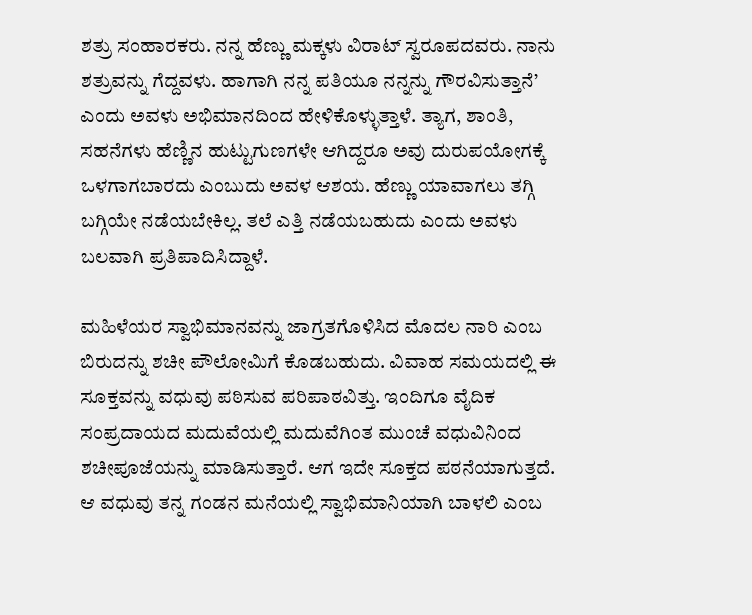ಶತ್ರು ಸಂಹಾರಕರು. ನನ್ನ ಹೆಣ್ಣು ಮಕ್ಕಳು ವಿರಾಟ್ ಸ್ವರೂಪದವರು. ನಾನು ಶತ್ರುವನ್ನು ಗೆದ್ದವಳು. ಹಾಗಾಗಿ ನನ್ನ ಪತಿಯೂ ನನ್ನನ್ನು ಗೌರವಿಸುತ್ತಾನೆ’ ಎಂದು ಅವಳು ಅಭಿಮಾನದಿಂದ ಹೇಳಿಕೊಳ್ಳುತ್ತಾಳೆ. ತ್ಯಾಗ, ಶಾಂತಿ, ಸಹನೆಗಳು ಹೆಣ್ಣಿನ ಹುಟ್ಟುಗುಣಗಳೇ ಆಗಿದ್ದರೂ ಅವು ದುರುಪಯೋಗಕ್ಕೆ ಒಳಗಾಗಬಾರದು ಎಂಬುದು ಅವಳ ಆಶಯ. ಹೆಣ್ಣು ಯಾವಾಗಲು ತಗ್ಗಿ ಬಗ್ಗಿಯೇ ನಡೆಯಬೇಕಿಲ್ಲ. ತಲೆ ಎತ್ತಿ ನಡೆಯಬಹುದು ಎಂದು ಅವಳು ಬಲವಾಗಿ ಪ್ರತಿಪಾದಿಸಿದ್ದಾಳೆ.

ಮಹಿಳೆಯರ ಸ್ವಾಭಿಮಾನವನ್ನು ಜಾಗ್ರತಗೊಳಿಸಿದ ಮೊದಲ ನಾರಿ ಎಂಬ ಬಿರುದನ್ನು ಶಚೀ ಪೌಲೋಮಿಗೆ ಕೊಡಬಹುದು. ವಿವಾಹ ಸಮಯದಲ್ಲಿ ಈ ಸೂಕ್ತವನ್ನು ವಧುವು ಪಠಿಸುವ ಪರಿಪಾಠವಿತ್ತು. ಇಂದಿಗೂ ವೈದಿಕ ಸಂಪ್ರದಾಯದ ಮದುವೆಯಲ್ಲಿ ಮದುವೆಗಿಂತ ಮುಂಚೆ ವಧುವಿನಿಂದ ಶಚೀಪೂಜೆಯನ್ನು ಮಾಡಿಸುತ್ತಾರೆ. ಆಗ ಇದೇ ಸೂಕ್ತದ ಪಠನೆಯಾಗುತ್ತದೆ. ಆ ವಧುವು ತನ್ನ ಗಂಡನ ಮನೆಯಲ್ಲಿ ಸ್ವಾಭಿಮಾನಿಯಾಗಿ ಬಾಳಲಿ ಎಂಬ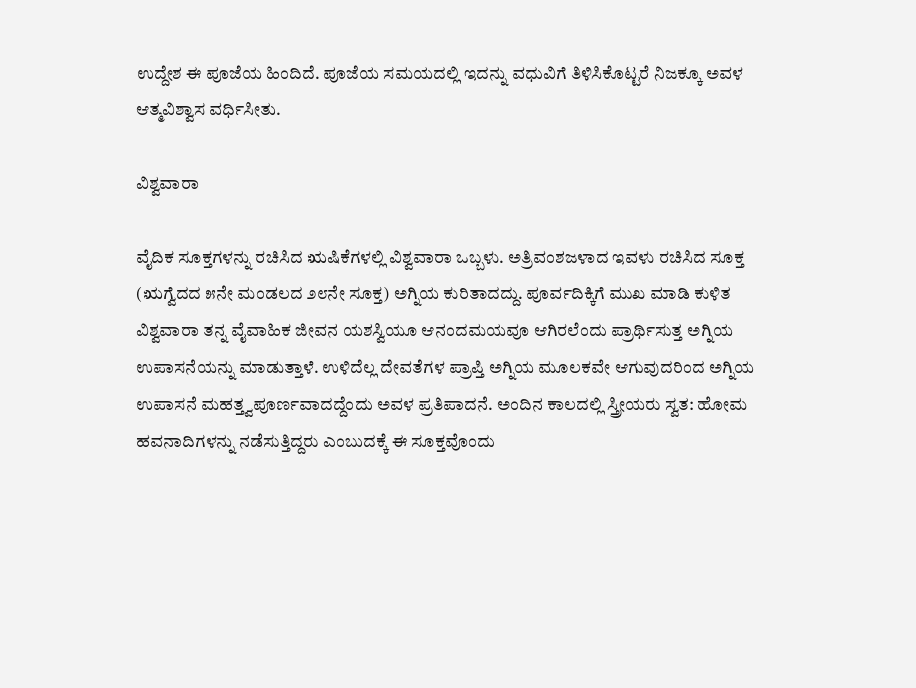ಉದ್ದೇಶ ಈ ಪೂಜೆಯ ಹಿಂದಿದೆ. ಪೂಜೆಯ ಸಮಯದಲ್ಲಿ ಇದನ್ನು ವಧುವಿಗೆ ತಿಳಿಸಿಕೊಟ್ಟರೆ ನಿಜಕ್ಕೂ ಅವಳ ಆತ್ಮವಿಶ್ವಾಸ ವರ್ಧಿಸೀತು.

ವಿಶ್ವವಾರಾ

ವೈದಿಕ ಸೂಕ್ತಗಳನ್ನು ರಚಿಸಿದ ಋಷಿಕೆಗಳಲ್ಲಿ ವಿಶ್ವವಾರಾ ಒಬ್ಬಳು. ಅತ್ರಿವಂಶಜಳಾದ ಇವಳು ರಚಿಸಿದ ಸೂಕ್ತ (ಋಗ್ವೆದದ ೫ನೇ ಮಂಡಲದ ೨೮ನೇ ಸೂಕ್ತ) ಅಗ್ನಿಯ ಕುರಿತಾದದ್ದು. ಪೂರ್ವದಿಕ್ಕಿಗೆ ಮುಖ ಮಾಡಿ ಕುಳಿತ ವಿಶ್ವವಾರಾ ತನ್ನ ವೈವಾಹಿಕ ಜೀವನ ಯಶಸ್ವಿಯೂ ಆನಂದಮಯವೂ ಆಗಿರಲೆಂದು ಪ್ರಾರ್ಥಿಸುತ್ತ ಅಗ್ನಿಯ ಉಪಾಸನೆಯನ್ನು ಮಾಡುತ್ತಾಳೆ. ಉಳಿದೆಲ್ಲ ದೇವತೆಗಳ ಪ್ರಾಪ್ತಿ ಅಗ್ನಿಯ ಮೂಲಕವೇ ಆಗುವುದರಿಂದ ಅಗ್ನಿಯ ಉಪಾಸನೆ ಮಹತ್ತ್ವಪೂರ್ಣವಾದದ್ದೆಂದು ಅವಳ ಪ್ರತಿಪಾದನೆ. ಅಂದಿನ ಕಾಲದಲ್ಲಿ ಸ್ತ್ರೀಯರು ಸ್ವತ: ಹೋಮ ಹವನಾದಿಗಳನ್ನು ನಡೆಸುತ್ತಿದ್ದರು ಎಂಬುದಕ್ಕೆ ಈ ಸೂಕ್ತವೊಂದು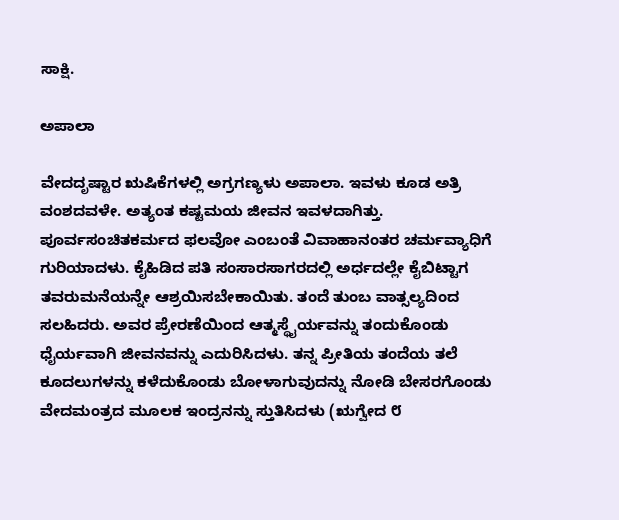ಸಾಕ್ಷಿ.

ಅಪಾಲಾ

ವೇದದೃಷ್ಟಾರ ಋಷಿಕೆಗಳಲ್ಲಿ ಅಗ್ರಗಣ್ಯಳು ಅಪಾಲಾ. ಇವಳು ಕೂಡ ಅತ್ರಿ ವಂಶದವಳೇ. ಅತ್ಯಂತ ಕಷ್ಟಮಯ ಜೀವನ ಇವಳದಾಗಿತ್ತು. ಪೂರ್ವಸಂಚಿತಕರ್ಮದ ಫಲವೋ ಎಂಬಂತೆ ವಿವಾಹಾನಂತರ ಚರ್ಮವ್ಯಾಧಿಗೆ ಗುರಿಯಾದಳು. ಕೈಹಿಡಿದ ಪತಿ ಸಂಸಾರಸಾಗರದಲ್ಲಿ ಅರ್ಧದಲ್ಲೇ ಕೈಬಿಟ್ಟಾಗ ತವರುಮನೆಯನ್ನೇ ಆಶ್ರಯಿಸಬೇಕಾಯಿತು. ತಂದೆ ತುಂಬ ವಾತ್ಸಲ್ಯದಿಂದ ಸಲಹಿದರು. ಅವರ ಪ್ರೇರಣೆಯಿಂದ ಆತ್ಮಸ್ಥೈರ್ಯವನ್ನು ತಂದುಕೊಂಡು ಧೈರ್ಯವಾಗಿ ಜೀವನವನ್ನು ಎದುರಿಸಿದಳು. ತನ್ನ ಪ್ರೀತಿಯ ತಂದೆಯ ತಲೆ ಕೂದಲುಗಳನ್ನು ಕಳೆದುಕೊಂಡು ಬೋಳಾಗುವುದನ್ನು ನೋಡಿ ಬೇಸರಗೊಂಡು ವೇದಮಂತ್ರದ ಮೂಲಕ ಇಂದ್ರನನ್ನು ಸ್ತುತಿಸಿದಳು (ಋಗ್ವೇದ ೮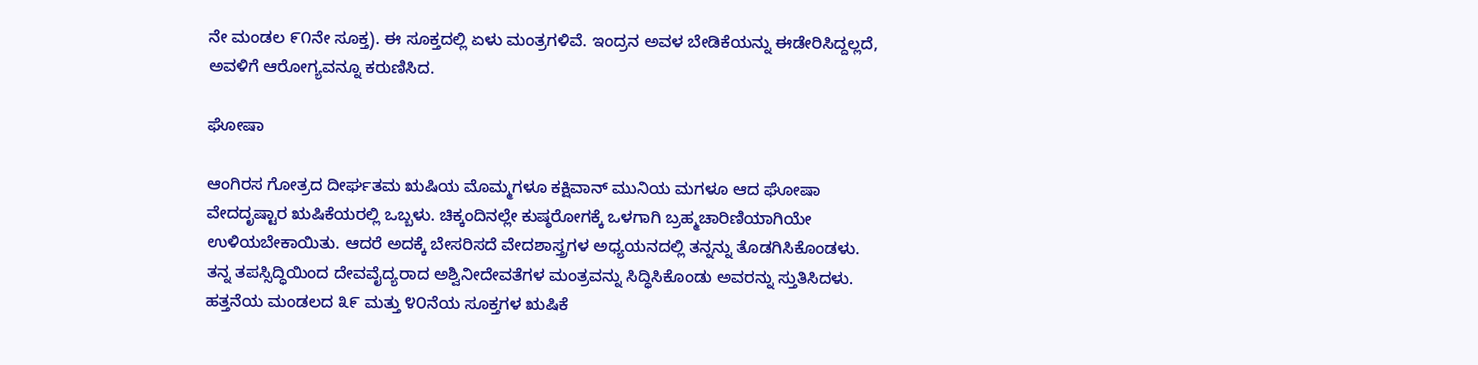ನೇ ಮಂಡಲ ೯೧ನೇ ಸೂಕ್ತ). ಈ ಸೂಕ್ತದಲ್ಲಿ ಏಳು ಮಂತ್ರಗಳಿವೆ. ಇಂದ್ರನ ಅವಳ ಬೇಡಿಕೆಯನ್ನು ಈಡೇರಿಸಿದ್ದಲ್ಲದೆ, ಅವಳಿಗೆ ಆರೋಗ್ಯವನ್ನೂ ಕರುಣಿಸಿದ.

ಘೋಷಾ

ಆಂಗಿರಸ ಗೋತ್ರದ ದೀರ್ಘತಮ ಋಷಿಯ ಮೊಮ್ಮಗಳೂ ಕಕ್ಷಿವಾನ್ ಮುನಿಯ ಮಗಳೂ ಆದ ಘೋಷಾ ವೇದದೃಷ್ಟಾರ ಋಷಿಕೆಯರಲ್ಲಿ ಒಬ್ಬಳು. ಚಿಕ್ಕಂದಿನಲ್ಲೇ ಕುಷ್ಠರೋಗಕ್ಕೆ ಒಳಗಾಗಿ ಬ್ರಹ್ಮಚಾರಿಣಿಯಾಗಿಯೇ ಉಳಿಯಬೇಕಾಯಿತು. ಆದರೆ ಅದಕ್ಕೆ ಬೇಸರಿಸದೆ ವೇದಶಾಸ್ತ್ರಗಳ ಅಧ್ಯಯನದಲ್ಲಿ ತನ್ನನ್ನು ತೊಡಗಿಸಿಕೊಂಡಳು. ತನ್ನ ತಪಸ್ಸಿದ್ಧಿಯಿಂದ ದೇವವೈದ್ಯರಾದ ಅಶ್ವಿನೀದೇವತೆಗಳ ಮಂತ್ರವನ್ನು ಸಿದ್ಧಿಸಿಕೊಂಡು ಅವರನ್ನು ಸ್ತುತಿಸಿದಳು. ಹತ್ತನೆಯ ಮಂಡಲದ ೩೯ ಮತ್ತು ೪೦ನೆಯ ಸೂಕ್ತಗಳ ಋಷಿಕೆ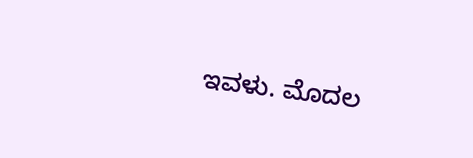ಇವಳು. ಮೊದಲ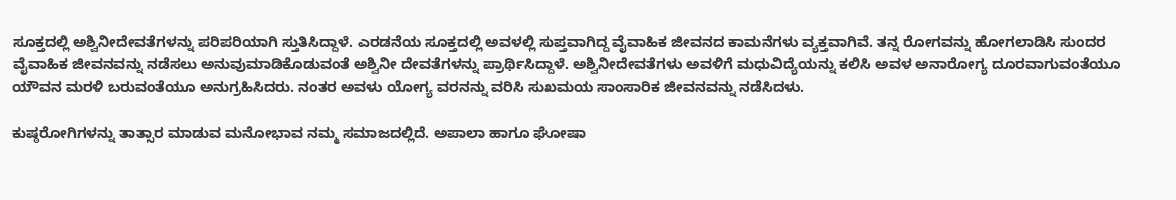ಸೂಕ್ತದಲ್ಲಿ ಅಶ್ವಿನೀದೇವತೆಗಳನ್ನು ಪರಿಪರಿಯಾಗಿ ಸ್ತುತಿಸಿದ್ದಾಳೆ. ಎರಡನೆಯ ಸೂಕ್ತದಲ್ಲಿ ಅವಳಲ್ಲಿ ಸುಪ್ತವಾಗಿದ್ದ ವೈವಾಹಿಕ ಜೀವನದ ಕಾಮನೆಗಳು ವ್ಯಕ್ತವಾಗಿವೆ. ತನ್ನ ರೋಗವನ್ನು ಹೋಗಲಾಡಿಸಿ ಸುಂದರ ವೈವಾಹಿಕ ಜೀವನವನ್ನು ನಡೆಸಲು ಅನುವುಮಾಡಿಕೊಡುವಂತೆ ಅಶ್ವಿನೀ ದೇವತೆಗಳನ್ನು ಪ್ರಾರ್ಥಿಸಿದ್ದಾಳೆ. ಅಶ್ವಿನೀದೇವತೆಗಳು ಅವಳಿಗೆ ಮಧುವಿದ್ಯೆಯನ್ನು ಕಲಿಸಿ ಅವಳ ಅನಾರೋಗ್ಯ ದೂರವಾಗುವಂತೆಯೂ ಯೌವನ ಮರಳಿ ಬರುವಂತೆಯೂ ಅನುಗ್ರಹಿಸಿದರು. ನಂತರ ಅವಳು ಯೋಗ್ಯ ವರನನ್ನು ವರಿಸಿ ಸುಖಮಯ ಸಾಂಸಾರಿಕ ಜೀವನವನ್ನು ನಡೆಸಿದಳು.

ಕುಷ್ಠರೋಗಿಗಳನ್ನು ತಾತ್ಸಾರ ಮಾಡುವ ಮನೋಭಾವ ನಮ್ಮ ಸಮಾಜದಲ್ಲಿದೆ. ಅಪಾಲಾ ಹಾಗೂ ಘೋಷಾ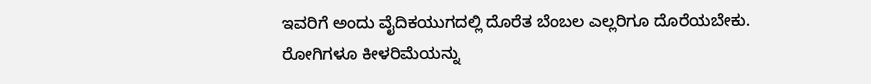ಇವರಿಗೆ ಅಂದು ವೈದಿಕಯುಗದಲ್ಲಿ ದೊರೆತ ಬೆಂಬಲ ಎಲ್ಲರಿಗೂ ದೊರೆಯಬೇಕು. ರೋಗಿಗಳೂ ಕೀಳರಿಮೆಯನ್ನು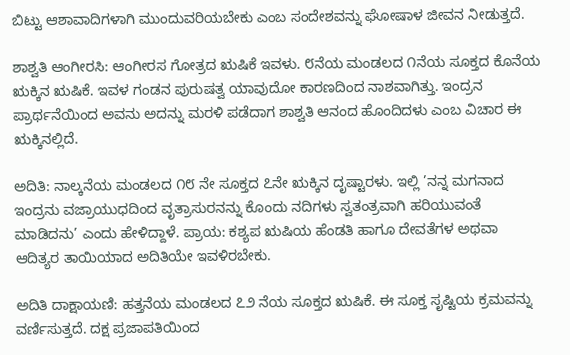ಬಿಟ್ಟು ಆಶಾವಾದಿಗಳಾಗಿ ಮುಂದುವರಿಯಬೇಕು ಎಂಬ ಸಂದೇಶವನ್ನು ಘೋಷಾಳ ಜೀವನ ನೀಡುತ್ತದೆ.

ಶಾಶ್ವತಿ ಆಂಗೀರಸಿ: ಆಂಗೀರಸ ಗೋತ್ರದ ಋಷಿಕೆ ಇವಳು. ೮ನೆಯ ಮಂಡಲದ ೧ನೆಯ ಸೂಕ್ತದ ಕೊನೆಯ ಋಕ್ಕಿನ ಋಷಿಕೆ. ಇವಳ ಗಂಡನ ಪುರುಷತ್ವ ಯಾವುದೋ ಕಾರಣದಿಂದ ನಾಶವಾಗಿತ್ತು. ಇಂದ್ರನ ಪ್ರಾರ್ಥನೆಯಿಂದ ಅವನು ಅದನ್ನು ಮರಳಿ ಪಡೆದಾಗ ಶಾಶ್ವತಿ ಆನಂದ ಹೊಂದಿದಳು ಎಂಬ ವಿಚಾರ ಈ ಋಕ್ಕಿನಲ್ಲಿದೆ.

ಅದಿತಿ: ನಾಲ್ಕನೆಯ ಮಂಡಲದ ೧೮ ನೇ ಸೂಕ್ತದ ೭ನೇ ಋಕ್ಕಿನ ದೃಷ್ಟಾರಳು. ಇಲ್ಲಿ ’ನನ್ನ ಮಗನಾದ ಇಂದ್ರನು ವಜ್ರಾಯುಧದಿಂದ ವೃತ್ರಾಸುರನನ್ನು ಕೊಂದು ನದಿಗಳು ಸ್ವತಂತ್ರವಾಗಿ ಹರಿಯುವಂತೆ ಮಾಡಿದನು’ ಎಂದು ಹೇಳಿದ್ದಾಳೆ. ಪ್ರಾಯ: ಕಶ್ಯಪ ಋಷಿಯ ಹೆಂಡತಿ ಹಾಗೂ ದೇವತೆಗಳ ಅಥವಾ ಆದಿತ್ಯರ ತಾಯಿಯಾದ ಅದಿತಿಯೇ ಇವಳಿರಬೇಕು.

ಅದಿತಿ ದಾಕ್ಷಾಯಣಿ: ಹತ್ತನೆಯ ಮಂಡಲದ ೭೨ ನೆಯ ಸೂಕ್ತದ ಋಷಿಕೆ. ಈ ಸೂಕ್ತ ಸೃಷ್ಟಿಯ ಕ್ರಮವನ್ನು ವರ್ಣಿಸುತ್ತದೆ. ದಕ್ಷ ಪ್ರಜಾಪತಿಯಿಂದ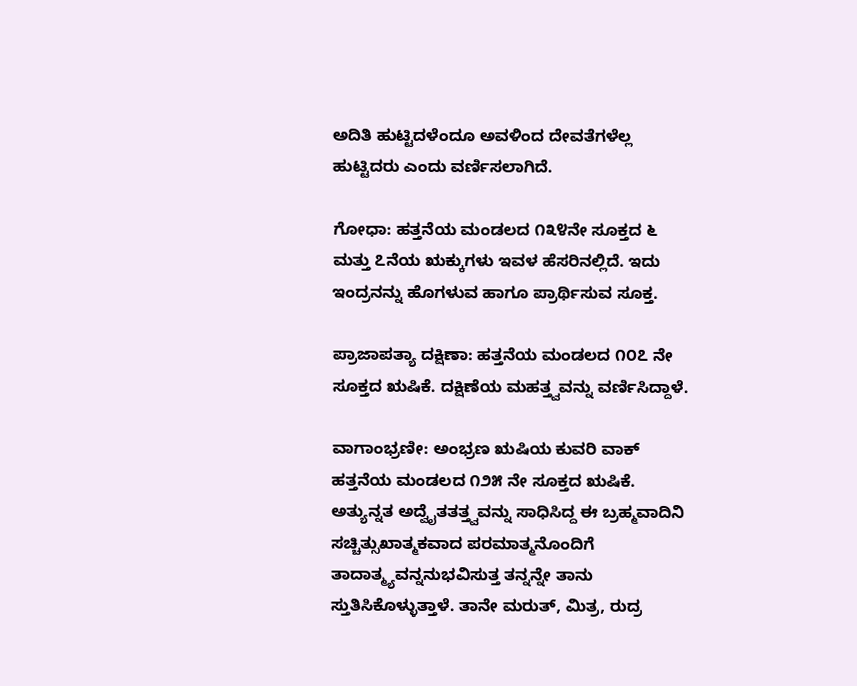ಅದಿತಿ ಹುಟ್ಟಿದಳೆಂದೂ ಅವಳಿಂದ ದೇವತೆಗಳೆಲ್ಲ ಹುಟ್ಟಿದರು ಎಂದು ವರ್ಣಿಸಲಾಗಿದೆ.

ಗೋಧಾ: ಹತ್ತನೆಯ ಮಂಡಲದ ೧೩೪ನೇ ಸೂಕ್ತದ ೬ ಮತ್ತು ೭ನೆಯ ಋಕ್ಕುಗಳು ಇವಳ ಹೆಸರಿನಲ್ಲಿದೆ. ಇದು ಇಂದ್ರನನ್ನು ಹೊಗಳುವ ಹಾಗೂ ಪ್ರಾರ್ಥಿಸುವ ಸೂಕ್ತ.

ಪ್ರಾಜಾಪತ್ಯಾ ದಕ್ಷಿಣಾ: ಹತ್ತನೆಯ ಮಂಡಲದ ೧೦೭ ನೇ ಸೂಕ್ತದ ಋಷಿಕೆ. ದಕ್ಷಿಣೆಯ ಮಹತ್ತ್ವವನ್ನು ವರ್ಣಿಸಿದ್ದಾಳೆ.

ವಾಗಾಂಭ್ರಣೀ: ಅಂಭ್ರಣ ಋಷಿಯ ಕುವರಿ ವಾಕ್ ಹತ್ತನೆಯ ಮಂಡಲದ ೧೨೫ ನೇ ಸೂಕ್ತದ ಋಷಿಕೆ. ಅತ್ಯುನ್ನತ ಅದ್ವೈತತತ್ತ್ವವನ್ನು ಸಾಧಿಸಿದ್ದ ಈ ಬ್ರಹ್ಮವಾದಿನಿ ಸಚ್ಚಿತ್ಸುಖಾತ್ಮಕವಾದ ಪರಮಾತ್ಮನೊಂದಿಗೆ ತಾದಾತ್ಮ್ಯವನ್ನನುಭವಿಸುತ್ತ ತನ್ನನ್ನೇ ತಾನು ಸ್ತುತಿಸಿಕೊಳ್ಳುತ್ತಾಳೆ. ತಾನೇ ಮರುತ್, ಮಿತ್ರ, ರುದ್ರ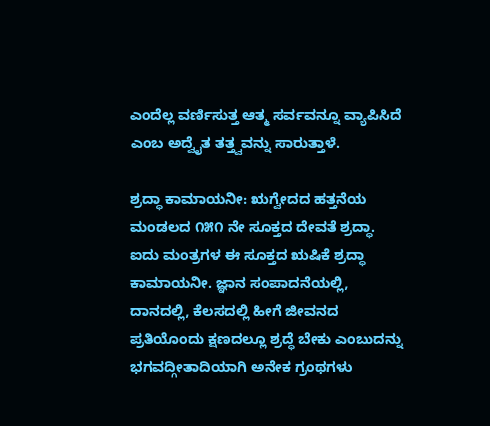ಎಂದೆಲ್ಲ ವರ್ಣಿಸುತ್ತ ಆತ್ಮ ಸರ್ವವನ್ನೂ ವ್ಯಾಪಿಸಿದೆ ಎಂಬ ಅದ್ವೈತ ತತ್ತ್ವವನ್ನು ಸಾರುತ್ತಾಳೆ.

ಶ್ರದ್ಧಾ ಕಾಮಾಯನೀ: ಋಗ್ವೇದದ ಹತ್ತನೆಯ ಮಂಡಲದ ೧೫೧ ನೇ ಸೂಕ್ತದ ದೇವತೆ ಶ್ರದ್ಧಾ. ಐದು ಮಂತ್ರಗಳ ಈ ಸೂಕ್ತದ ಋಷಿಕೆ ಶ್ರದ್ಧಾ ಕಾಮಾಯನೀ. ಜ್ಞಾನ ಸಂಪಾದನೆಯಲ್ಲಿ, ದಾನದಲ್ಲಿ, ಕೆಲಸದಲ್ಲಿ ಹೀಗೆ ಜೀವನದ ಪ್ರತಿಯೊಂದು ಕ್ಷಣದಲ್ಲೂ ಶ್ರದ್ಧೆ ಬೇಕು ಎಂಬುದನ್ನು ಭಗವದ್ಗೀತಾದಿಯಾಗಿ ಅನೇಕ ಗ್ರಂಥಗಳು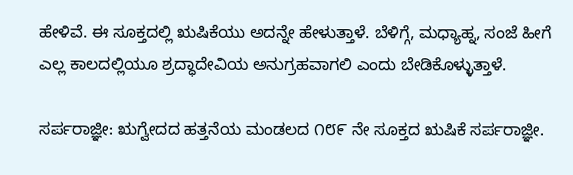ಹೇಳಿವೆ. ಈ ಸೂಕ್ತದಲ್ಲಿ ಋಷಿಕೆಯು ಅದನ್ನೇ ಹೇಳುತ್ತಾಳೆ. ಬೆಳಿಗ್ಗೆ, ಮಧ್ಯಾಹ್ನ, ಸಂಜೆ ಹೀಗೆ ಎಲ್ಲ ಕಾಲದಲ್ಲಿಯೂ ಶ್ರದ್ಧಾದೇವಿಯ ಅನುಗ್ರಹವಾಗಲಿ ಎಂದು ಬೇಡಿಕೊಳ್ಳುತ್ತಾಳೆ.

ಸರ್ಪರಾಜ್ಞೀ: ಋಗ್ವೇದದ ಹತ್ತನೆಯ ಮಂಡಲದ ೧೮೯ ನೇ ಸೂಕ್ತದ ಋಷಿಕೆ ಸರ್ಪರಾಜ್ಞೀ.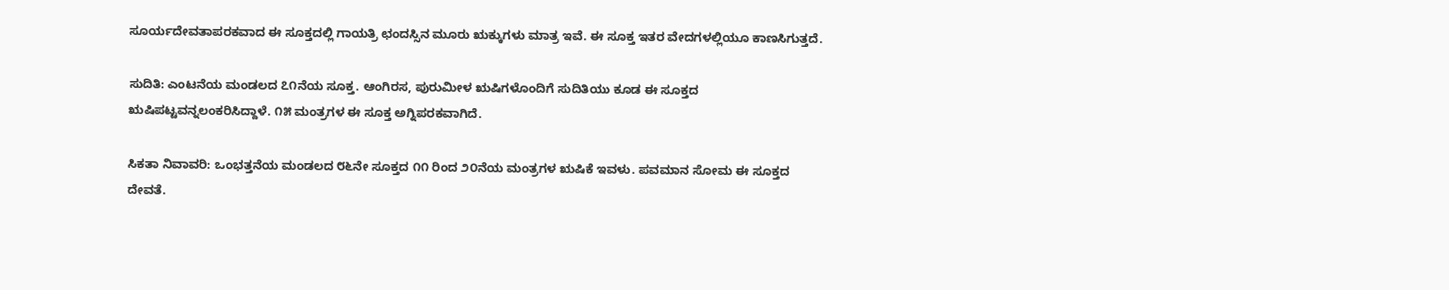ಸೂರ್ಯದೇವತಾಪರಕವಾದ ಈ ಸೂಕ್ತದಲ್ಲಿ ಗಾಯತ್ರಿ ಛಂದಸ್ಸಿನ ಮೂರು ಋಕ್ಕುಗಳು ಮಾತ್ರ ಇವೆ. ಈ ಸೂಕ್ತ ಇತರ ವೇದಗಳಲ್ಲಿಯೂ ಕಾಣಸಿಗುತ್ತದೆ.

ಸುದಿತಿ: ಎಂಟನೆಯ ಮಂಡಲದ ೭೧ನೆಯ ಸೂಕ್ತ. ಆಂಗಿರಸ, ಪುರುಮೀಳ ಋಷಿಗಳೊಂದಿಗೆ ಸುದಿತಿಯು ಕೂಡ ಈ ಸೂಕ್ತದ ಋಷಿಪಟ್ಟವನ್ನಲಂಕರಿಸಿದ್ದಾಳೆ. ೧೫ ಮಂತ್ರಗಳ ಈ ಸೂಕ್ತ ಅಗ್ನಿಪರಕವಾಗಿದೆ.

ಸಿಕತಾ ನಿವಾವರಿ: ಒಂಭತ್ತನೆಯ ಮಂಡಲದ ೮೬ನೇ ಸೂಕ್ತದ ೧೧ ರಿಂದ ೨೦ನೆಯ ಮಂತ್ರಗಳ ಋಷಿಕೆ ಇವಳು. ಪವಮಾನ ಸೋಮ ಈ ಸೂಕ್ತದ ದೇವತೆ.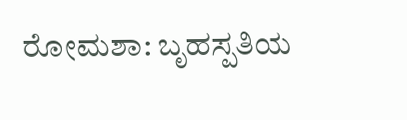ರೋಮಶಾ: ಬೃಹಸ್ಪತಿಯ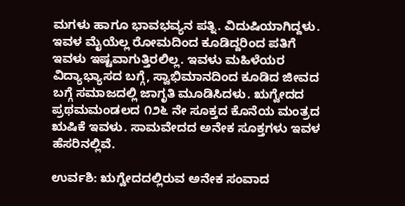ಮಗಳು ಹಾಗೂ ಭಾವಭವ್ಯನ ಪತ್ನಿ. ವಿದುಷಿಯಾಗಿದ್ದಳು. ಇವಳ ಮೈಯೆಲ್ಲ ರೋಮದಿಂದ ಕೂಡಿದ್ದರಿಂದ ಪತಿಗೆ ಇವಳು ಇಷ್ಟವಾಗುತ್ತಿರಲಿಲ್ಲ. ಇವಳು ಮಹಿಳೆಯರ ವಿದ್ಯಾಭ್ಯಾಸದ ಬಗ್ಗೆ, ಸ್ವಾಭಿಮಾನದಿಂದ ಕೂಡಿದ ಜೀವದ ಬಗ್ಗೆ ಸಮಾಜದಲ್ಲಿ ಜಾಗೃತಿ ಮೂಡಿಸಿದಳು. ಋಗ್ವೇದದ ಪ್ರಥಮಮಂಡಲದ ೧೨೬ ನೇ ಸೂಕ್ತದ ಕೊನೆಯ ಮಂತ್ರದ ಋಷಿಕೆ ಇವಳು. ಸಾಮವೇದದ ಅನೇಕ ಸೂಕ್ತಗಳು ಇವಳ ಹೆಸರಿನಲ್ಲಿವೆ.

ಉರ್ವಶಿ: ಋಗ್ವೇದದಲ್ಲಿರುವ ಅನೇಕ ಸಂವಾದ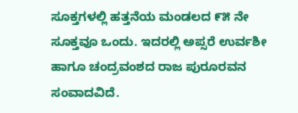ಸೂಕ್ತಗಳಲ್ಲಿ ಹತ್ತನೆಯ ಮಂಡಲದ ೯೫ ನೇ ಸೂಕ್ತವೂ ಒಂದು. ಇದರಲ್ಲಿ ಅಪ್ಸರೆ ಉರ್ವಶೀ ಹಾಗೂ ಚಂದ್ರವಂಶದ ರಾಜ ಪುರೂರವನ ಸಂವಾದವಿದೆ.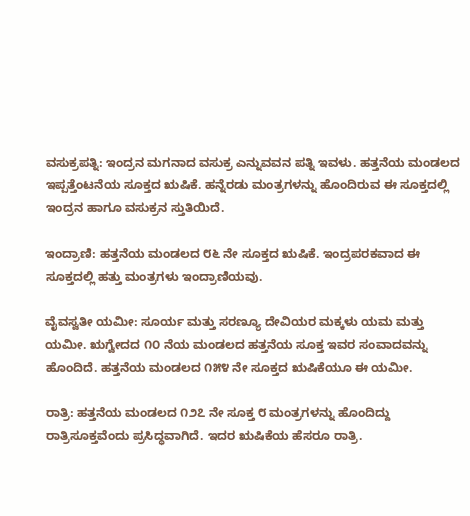ವಸುಕ್ರಪತ್ನಿ: ಇಂದ್ರನ ಮಗನಾದ ವಸುಕ್ರ ಎನ್ನುವವನ ಪತ್ನಿ ಇವಳು. ಹತ್ತನೆಯ ಮಂಡಲದ ಇಪ್ಪತ್ತೆಂಟನೆಯ ಸೂಕ್ತದ ಋಷಿಕೆ. ಹನ್ನೆರಡು ಮಂತ್ರಗಳನ್ನು ಹೊಂದಿರುವ ಈ ಸೂಕ್ತದಲ್ಲಿ ಇಂದ್ರನ ಹಾಗೂ ವಸುಕ್ರನ ಸ್ತುತಿಯಿದೆ.

ಇಂದ್ರಾಣಿ: ಹತ್ತನೆಯ ಮಂಡಲದ ೮೬ ನೇ ಸೂಕ್ತದ ಋಷಿಕೆ. ಇಂದ್ರಪರಕವಾದ ಈ ಸೂಕ್ತದಲ್ಲಿ ಹತ್ತು ಮಂತ್ರಗಳು ಇಂದ್ರಾಣಿಯವು.

ವೈವಸ್ವತೀ ಯಮೀ: ಸೂರ್ಯ ಮತ್ತು ಸರಣ್ಯೂ ದೇವಿಯರ ಮಕ್ಕಳು ಯಮ ಮತ್ತು ಯಮೀ. ಋಗ್ವೇದದ ೧೦ ನೆಯ ಮಂಡಲದ ಹತ್ತನೆಯ ಸೂಕ್ತ ಇವರ ಸಂವಾದವನ್ನು ಹೊಂದಿದೆ. ಹತ್ತನೆಯ ಮಂಡಲದ ೧೫೪ ನೇ ಸೂಕ್ತದ ಋಷಿಕೆಯೂ ಈ ಯಮೀ.

ರಾತ್ರಿ: ಹತ್ತನೆಯ ಮಂಡಲದ ೧೨೭ ನೇ ಸೂಕ್ತ ೮ ಮಂತ್ರಗಳನ್ನು ಹೊಂದಿದ್ದು ರಾತ್ರಿಸೂಕ್ತವೆಂದು ಪ್ರಸಿದ್ಧವಾಗಿದೆ. ಇದರ ಋಷಿಕೆಯ ಹೆಸರೂ ರಾತ್ರಿ.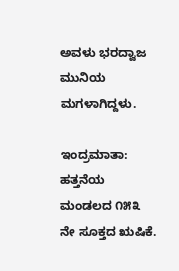ಅವಳು ಭರದ್ವಾಜ ಮುನಿಯ ಮಗಳಾಗಿದ್ದಳು.

ಇಂದ್ರಮಾತಾ: ಹತ್ತನೆಯ ಮಂಡಲದ ೧೫೩ ನೇ ಸೂಕ್ತದ ಋಷಿಕೆ.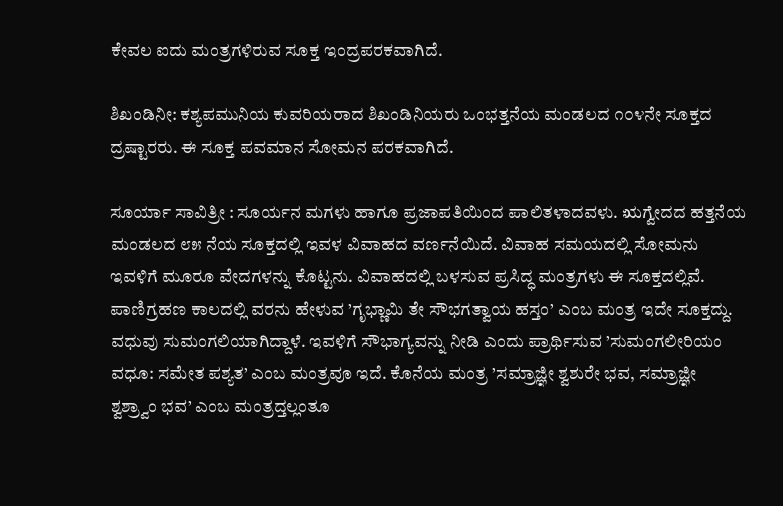ಕೇವಲ ಐದು ಮಂತ್ರಗಳಿರುವ ಸೂಕ್ತ ಇಂದ್ರಪರಕವಾಗಿದೆ.

ಶಿಖಂಡಿನೀ: ಕಶ್ಯಪಮುನಿಯ ಕುವರಿಯರಾದ ಶಿಖಂಡಿನಿಯರು ಒಂಭತ್ತನೆಯ ಮಂಡಲದ ೧೦೪ನೇ ಸೂಕ್ತದ ದ್ರಷ್ಟಾರರು. ಈ ಸೂಕ್ತ ಪವಮಾನ ಸೋಮನ ಪರಕವಾಗಿದೆ.

ಸೂರ್ಯಾ ಸಾವಿತ್ರೀ : ಸೂರ್ಯನ ಮಗಳು ಹಾಗೂ ಪ್ರಜಾಪತಿಯಿಂದ ಪಾಲಿತಳಾದವಳು. ಋಗ್ವೇದದ ಹತ್ತನೆಯ ಮಂಡಲದ ೮೫ ನೆಯ ಸೂಕ್ತದಲ್ಲಿ ಇವಳ ವಿವಾಹದ ವರ್ಣನೆಯಿದೆ. ವಿವಾಹ ಸಮಯದಲ್ಲಿ ಸೋಮನು ಇವಳಿಗೆ ಮೂರೂ ವೇದಗಳನ್ನು ಕೊಟ್ಟನು. ವಿವಾಹದಲ್ಲಿ ಬಳಸುವ ಪ್ರಸಿದ್ಧ ಮಂತ್ರಗಳು ಈ ಸೂಕ್ತದಲ್ಲಿವೆ. ಪಾಣಿಗ್ರಹಣ ಕಾಲದಲ್ಲಿ ವರನು ಹೇಳುವ ’ಗೃಭ್ಣಾಮಿ ತೇ ಸೌಭಗತ್ವಾಯ ಹಸ್ತಂ’ ಎಂಬ ಮಂತ್ರ ಇದೇ ಸೂಕ್ತದ್ದು. ವಧುವು ಸುಮಂಗಲಿಯಾಗಿದ್ದಾಳೆ. ಇವಳಿಗೆ ಸೌಭಾಗ್ಯವನ್ನು ನೀಡಿ ಎಂದು ಪ್ರಾರ್ಥಿಸುವ ’ಸುಮಂಗಲೀರಿಯಂ ವಧೂ: ಸಮೇತ ಪಶ್ಯತ’ ಎಂಬ ಮಂತ್ರವೂ ಇದೆ. ಕೊನೆಯ ಮಂತ್ರ ’ಸಮ್ರಾಜ್ಞೀ ಶ್ವಶುರೇ ಭವ, ಸಮ್ರಾಜ್ಞೀ ಶ್ವಶ್ರ್ವಾಂ ಭವ’ ಎಂಬ ಮಂತ್ರದ್ತಲ್ಲಂತೂ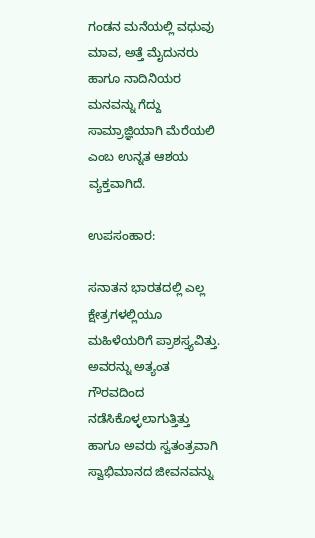ಗಂಡನ ಮನೆಯಲ್ಲಿ ವಧುವು ಮಾವ, ಅತ್ತೆ ಮೈದುನರು ಹಾಗೂ ನಾದಿನಿಯರ ಮನವನ್ನು ಗೆದ್ದು ಸಾಮ್ರಾಜ್ಞಿಯಾಗಿ ಮೆರೆಯಲಿ ಎಂಬ ಉನ್ನತ ಆಶಯ ವ್ಯಕ್ತವಾಗಿದೆ.

ಉಪಸಂಹಾರ:

ಸನಾತನ ಭಾರತದಲ್ಲಿ ಎಲ್ಲ ಕ್ಷೇತ್ರಗಳಲ್ಲಿಯೂ ಮಹಿಳೆಯರಿಗೆ ಪ್ರಾಶಸ್ತ್ಯವಿತ್ತು. ಅವರನ್ನು ಅತ್ಯಂತ ಗೌರವದಿಂದ ನಡೆಸಿಕೊಳ್ಳಲಾಗುತ್ತಿತ್ತು ಹಾಗೂ ಅವರು ಸ್ವತಂತ್ರವಾಗಿ ಸ್ವಾಭಿಮಾನದ ಜೀವನವನ್ನು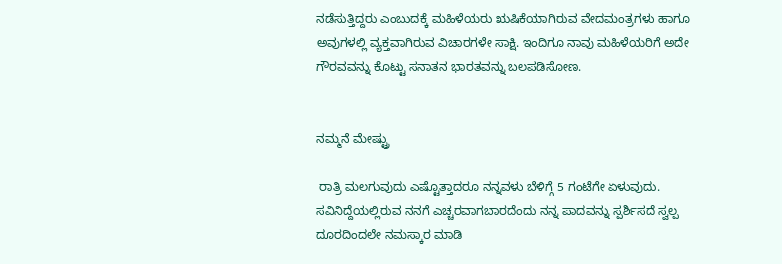ನಡೆಸುತ್ತಿದ್ದರು ಎಂಬುದಕ್ಕೆ ಮಹಿಳೆಯರು ಋಷಿಕೆಯಾಗಿರುವ ವೇದಮಂತ್ರಗಳು ಹಾಗೂ ಅವುಗಳಲ್ಲಿ ವ್ಯಕ್ತವಾಗಿರುವ ವಿಚಾರಗಳೇ ಸಾಕ್ಷಿ. ಇಂದಿಗೂ ನಾವು ಮಹಿಳೆಯರಿಗೆ ಅದೇ ಗೌರವವನ್ನು ಕೊಟ್ಟು ಸನಾತನ ಭಾರತವನ್ನು ಬಲಪಡಿಸೋಣ.


ನಮ್ಮನೆ ಮೇಷ್ಟ್ರು

 ರಾತ್ರಿ ಮಲಗುವುದು ಎಷ್ಟೊತ್ತಾದರೂ ನನ್ನವಳು ಬೆಳಿಗ್ಗೆ 5 ಗಂಟೆಗೇ ಏಳುವುದು. ಸವಿನಿದ್ದೆಯಲ್ಲಿರುವ ನನಗೆ ಎಚ್ಚರವಾಗಬಾರದೆಂದು ನನ್ನ ಪಾದವನ್ನು ಸ್ಪರ್ಶಿಸದೆ ಸ್ವಲ್ಪ ದೂರದಿಂದಲೇ ನಮಸ್ಕಾರ ಮಾಡಿ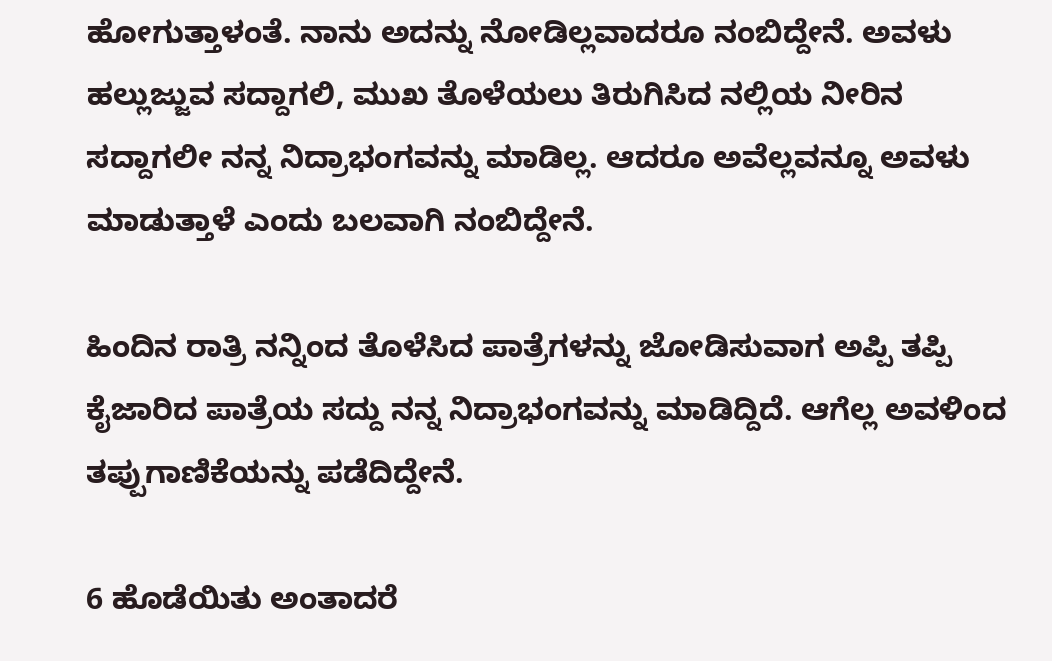ಹೋಗುತ್ತಾಳಂತೆ. ನಾನು ಅದನ್ನು ನೋಡಿಲ್ಲವಾದರೂ ನಂಬಿದ್ದೇನೆ. ಅವಳು ಹಲ್ಲುಜ್ಜುವ ಸದ್ದಾಗಲಿ, ಮುಖ ತೊಳೆಯಲು ತಿರುಗಿಸಿದ ನಲ್ಲಿಯ ನೀರಿನ ಸದ್ದಾಗಲೀ ನನ್ನ ನಿದ್ರಾಭಂಗವನ್ನು ಮಾಡಿಲ್ಲ. ಆದರೂ ಅವೆಲ್ಲವನ್ನೂ ಅವಳು ಮಾಡುತ್ತಾಳೆ ಎಂದು ಬಲವಾಗಿ ನಂಬಿದ್ದೇನೆ.

ಹಿಂದಿನ ರಾತ್ರಿ ನನ್ನಿಂದ ತೊಳೆಸಿದ ಪಾತ್ರೆಗಳನ್ನು ಜೋಡಿಸುವಾಗ ಅಪ್ಪಿ ತಪ್ಪಿ ಕೈಜಾರಿದ ಪಾತ್ರೆಯ ಸದ್ದು ನನ್ನ ನಿದ್ರಾಭಂಗವನ್ನು ಮಾಡಿದ್ದಿದೆ. ಆಗೆಲ್ಲ ಅವಳಿಂದ ತಪ್ಪುಗಾಣಿಕೆಯನ್ನು ಪಡೆದಿದ್ದೇನೆ.

6 ಹೊಡೆಯಿತು ಅಂತಾದರೆ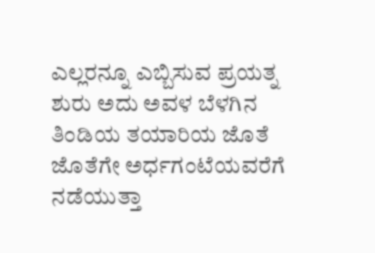ಎಲ್ಲರನ್ನೂ ಎಬ್ಬಿಸುವ ಪ್ರಯತ್ನ ಶುರು ಅದು ಅವಳ ಬೆಳಗಿನ ತಿಂಡಿಯ ತಯಾರಿಯ ಜೊತೆ ಜೊತೆಗೇ ಅರ್ಧಗಂಟೆಯವರೆಗೆ ನಡೆಯುತ್ತಾ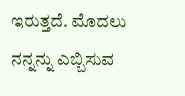ಇರುತ್ತದೆ. ಮೊದಲು ನನ್ನನ್ನು ಎಬ್ಬಿಸುವ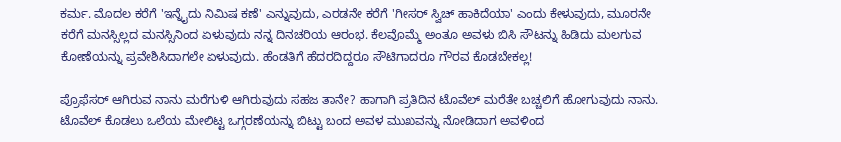ಕರ್ಮ. ಮೊದಲ ಕರೆಗೆ 'ಇನ್ನೈದು ನಿಮಿಷ ಕಣೆ' ಎನ್ನುವುದು, ಎರಡನೇ ಕರೆಗೆ 'ಗೀಸರ್ ಸ್ವಿಚ್ ಹಾಕಿದೆಯಾ' ಎಂದು ಕೇಳುವುದು, ಮೂರನೇ ಕರೆಗೆ ಮನಸ್ಸಿಲ್ಲದ ಮನಸ್ಸಿನಿಂದ ಏಳುವುದು ನನ್ನ ದಿನಚರಿಯ ಆರಂಭ. ಕೆಲವೊಮ್ಮೆ ಅಂತೂ ಅವಳು ಬಿಸಿ ಸೌಟನ್ನು ಹಿಡಿದು ಮಲಗುವ ಕೋಣೆಯನ್ನು ಪ್ರವೇಶಿಸಿದಾಗಲೇ ಏಳುವುದು. ಹೆಂಡತಿಗೆ ಹೆದರದಿದ್ದರೂ ಸೌಟಿಗಾದರೂ ಗೌರವ ಕೊಡಬೇಕಲ್ಲ!

ಪ್ರೊಫೆಸರ್ ಆಗಿರುವ ನಾನು ಮರೆಗುಳಿ ಆಗಿರುವುದು ಸಹಜ ತಾನೇ? ಹಾಗಾಗಿ ಪ್ರತಿದಿನ ಟೊವೆಲ್ ಮರೆತೇ ಬಚ್ಚಲಿಗೆ ಹೋಗುವುದು ನಾನು. ಟೊವೆಲ್ ಕೊಡಲು ಒಲೆಯ ಮೇಲಿಟ್ಟ ಒಗ್ಗರಣೆಯನ್ನು ಬಿಟ್ಟು ಬಂದ ಅವಳ ಮುಖವನ್ನು ನೋಡಿದಾಗ ಅವಳಿಂದ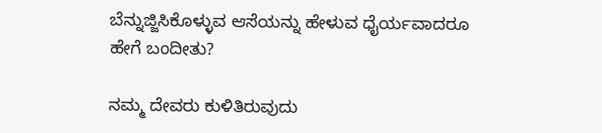ಬೆನ್ನುಜ್ಜಿಸಿಕೊಳ್ಳುವ ಆಸೆಯನ್ನು ಹೇಳುವ ಧೈರ್ಯವಾದರೂ ಹೇಗೆ ಬಂದೀತು?

ನಮ್ಮ ದೇವರು ಕುಳಿತಿರುವುದು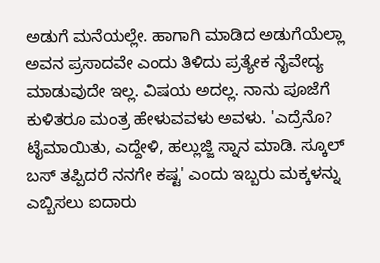ಅಡುಗೆ ಮನೆಯಲ್ಲೇ. ಹಾಗಾಗಿ ಮಾಡಿದ ಅಡುಗೆಯೆಲ್ಲಾ ಅವನ ಪ್ರಸಾದವೇ ಎಂದು ತಿಳಿದು ಪ್ರತ್ಯೇಕ ನೈವೇದ್ಯ ಮಾಡುವುದೇ ಇಲ್ಲ. ವಿಷಯ ಅದಲ್ಲ. ನಾನು ಪೂಜೆಗೆ ಕುಳಿತರೂ ಮಂತ್ರ ಹೇಳುವವಳು ಅವಳು. 'ಎದ್ರೆನೊ? ಟೈಮಾಯಿತು, ಎದ್ದೇಳಿ, ಹಲ್ಲುಜ್ಜಿ ಸ್ನಾನ ಮಾಡಿ. ಸ್ಕೂಲ್ ಬಸ್ ತಪ್ಪಿದರೆ ನನಗೇ ಕಷ್ಟ' ಎಂದು ಇಬ್ಬರು ಮಕ್ಕಳನ್ನು ಎಬ್ಬಿಸಲು ಐದಾರು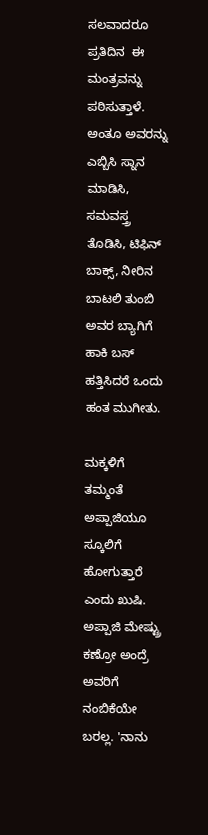ಸಲವಾದರೂ ಪ್ರತಿದಿನ  ಈ ಮಂತ್ರವನ್ನು ಪಠಿಸುತ್ತಾಳೆ. ಅಂತೂ ಅವರನ್ನು ಎಬ್ಬಿಸಿ ಸ್ನಾನ ಮಾಡಿಸಿ, ಸಮವಸ್ತ್ರ ತೊಡಿಸಿ, ಟಿಫಿನ್ ಬಾಕ್ಸ್, ನೀರಿನ ಬಾಟಲಿ ತುಂಬಿ ಅವರ ಬ್ಯಾಗಿಗೆ ಹಾಕಿ ಬಸ್ ಹತ್ತಿಸಿದರೆ ಒಂದು ಹಂತ ಮುಗೀತು.

ಮಕ್ಕಳಿಗೆ ತಮ್ಮಂತೆ ಅಪ್ಪಾಜಿಯೂ ಸ್ಕೂಲಿಗೆ ಹೋಗುತ್ತಾರೆ ಎಂದು ಖುಷಿ. ಅಪ್ಪಾಜಿ ಮೇಷ್ಟ್ರು ಕಣ್ರೋ ಅಂದ್ರೆ ಅವರಿಗೆ ನಂಬಿಕೆಯೇ ಬರಲ್ಲ. 'ನಾನು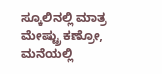ಸ್ಕೂಲಿನಲ್ಲಿ ಮಾತ್ರ ಮೇಷ್ಟ್ರು ಕಣ್ರೋ, ಮನೆಯಲ್ಲಿ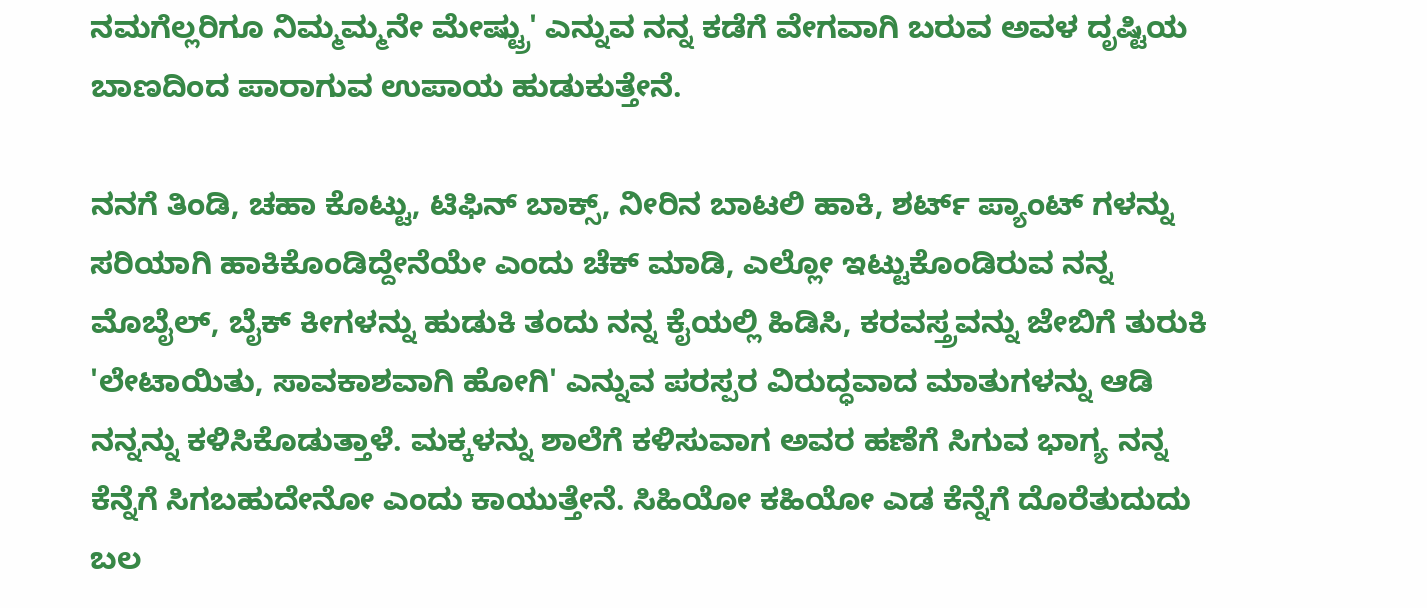ನಮಗೆಲ್ಲರಿಗೂ ನಿಮ್ಮಮ್ಮನೇ ಮೇಷ್ಟ್ರು' ಎನ್ನುವ ನನ್ನ ಕಡೆಗೆ ವೇಗವಾಗಿ ಬರುವ ಅವಳ ದೃಷ್ಟಿಯ ಬಾಣದಿಂದ ಪಾರಾಗುವ ಉಪಾಯ ಹುಡುಕುತ್ತೇನೆ.

ನನಗೆ ತಿಂಡಿ, ಚಹಾ ಕೊಟ್ಟು, ಟಿಫಿನ್ ಬಾಕ್ಸ್, ನೀರಿನ ಬಾಟಲಿ ಹಾಕಿ, ಶರ್ಟ್ ಪ್ಯಾಂಟ್ ಗಳನ್ನು ಸರಿಯಾಗಿ ಹಾಕಿಕೊಂಡಿದ್ದೇನೆಯೇ ಎಂದು ಚೆಕ್ ಮಾಡಿ, ಎಲ್ಲೋ ಇಟ್ಟುಕೊಂಡಿರುವ ನನ್ನ ಮೊಬೈಲ್, ಬೈಕ್ ಕೀಗಳನ್ನು ಹುಡುಕಿ ತಂದು ನನ್ನ ಕೈಯಲ್ಲಿ ಹಿಡಿಸಿ, ಕರವಸ್ತ್ರವನ್ನು ಜೇಬಿಗೆ ತುರುಕಿ 'ಲೇಟಾಯಿತು, ಸಾವಕಾಶವಾಗಿ ಹೋಗಿ' ಎನ್ನುವ ಪರಸ್ಪರ ವಿರುದ್ಧವಾದ ಮಾತುಗಳನ್ನು ಆಡಿ ನನ್ನನ್ನು ಕಳಿಸಿಕೊಡುತ್ತಾಳೆ. ಮಕ್ಕಳನ್ನು ಶಾಲೆಗೆ ಕಳಿಸುವಾಗ ಅವರ ಹಣೆಗೆ ಸಿಗುವ ಭಾಗ್ಯ ನನ್ನ ಕೆನ್ನೆಗೆ ಸಿಗಬಹುದೇನೋ ಎಂದು ಕಾಯುತ್ತೇನೆ. ಸಿಹಿಯೋ ಕಹಿಯೋ ಎಡ ಕೆನ್ನೆಗೆ ದೊರೆತುದುದು ಬಲ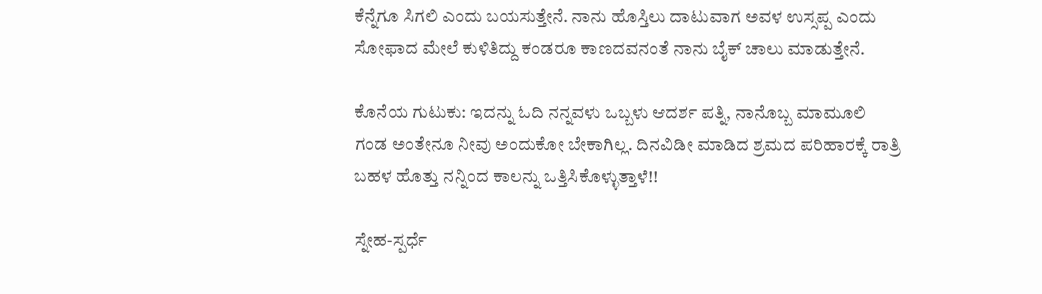ಕೆನ್ನೆಗೂ ಸಿಗಲಿ ಎಂದು ಬಯಸುತ್ತೇನೆ. ನಾನು ಹೊಸ್ತಿಲು ದಾಟುವಾಗ ಅವಳ ಉಸ್ಸಪ್ಪ ಎಂದು ಸೋಫಾದ ಮೇಲೆ ಕುಳಿತಿದ್ದು ಕಂಡರೂ ಕಾಣದವನಂತೆ ನಾನು ಬೈಕ್ ಚಾಲು ಮಾಡುತ್ತೇನೆ.

ಕೊನೆಯ ಗುಟುಕು: ಇದನ್ನು ಓದಿ ನನ್ನವಳು ಒಬ್ಬಳು ಆದರ್ಶ ಪತ್ನಿ, ನಾನೊಬ್ಬ ಮಾಮೂಲಿ ಗಂಡ ಅಂತೇನೂ ನೀವು ಅಂದುಕೋ ಬೇಕಾಗಿಲ್ಲ. ದಿನವಿಡೀ ಮಾಡಿದ ಶ್ರಮದ ಪರಿಹಾರಕ್ಕೆ ರಾತ್ರಿ ಬಹಳ ಹೊತ್ತು ನನ್ನಿಂದ ಕಾಲನ್ನು ಒತ್ತಿಸಿಕೊಳ್ಳುತ್ತಾಳೆ!!

ಸ್ನೇಹ-ಸ್ಪರ್ಧೆ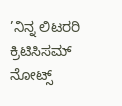’ನಿನ್ನ ಲಿಟರರಿ ಕ್ರಿಟಿಸಿಸಮ್ ನೋಟ್ಸ್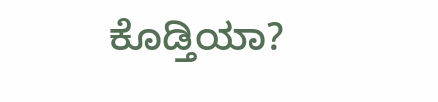ಕೊಡ್ತಿಯಾ?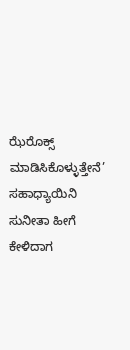ಝೆರೊಕ್ಸ್ ಮಾಡಿಸಿಕೊಳ್ಳುತ್ತೇನೆ’ ಸಹಾಧ್ಯಾಯಿನಿ ಸುನೀತಾ ಹೀಗೆ ಕೇಳಿದಾಗ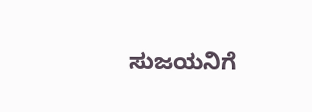ಸುಜಯನಿಗೆ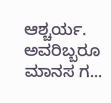ಆಶ್ಚರ್ಯ. ಅವರಿಬ್ಬರೂ ಮಾನಸ ಗ...